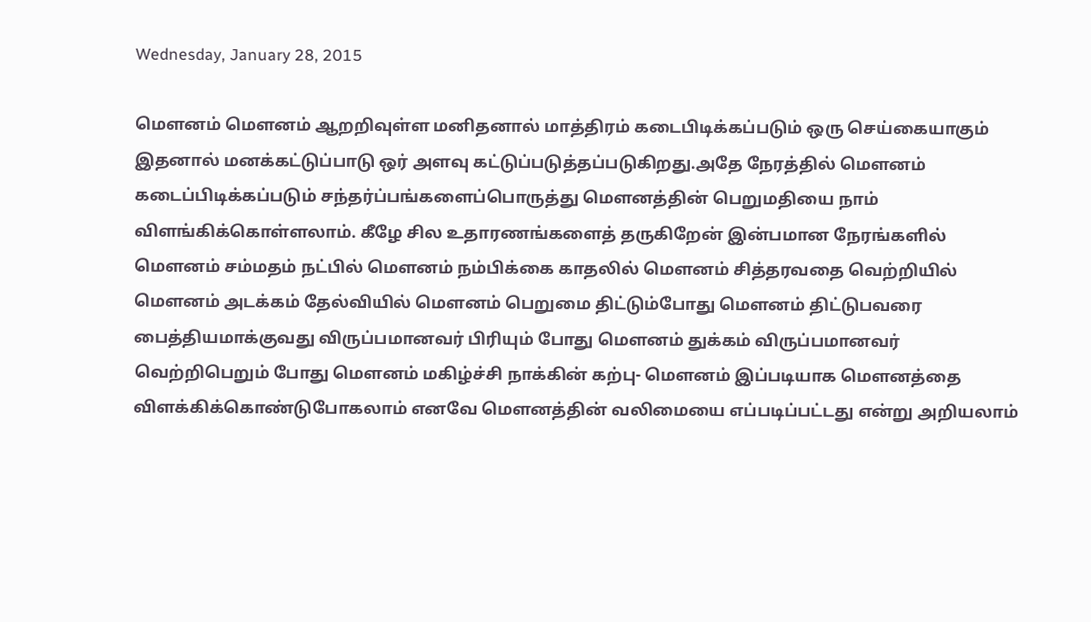Wednesday, January 28, 2015

மௌனம் மௌனம் ஆறறிவுள்ள மனிதனால் மாத்திரம் கடைபிடிக்கப்படும் ஒரு செய்கையாகும் இதனால் மனக்கட்டுப்பாடு ஒர் அளவு கட்டுப்படுத்தப்படுகிறது.அதே நேரத்தில் மௌனம் கடைப்பிடிக்கப்படும் சந்தர்ப்பங்களைப்பொருத்து மௌனத்தின் பெறுமதியை நாம் விளங்கிக்கொள்ளலாம். கீழே சில உதாரணங்களைத் தருகிறேன் இன்பமான நேரங்களில் மௌனம் சம்மதம் நட்பில் மௌனம் நம்பிக்கை காதலில் மௌனம் சித்தரவதை வெற்றியில் மௌனம் அடக்கம் தேல்வியில் மௌனம் பெறுமை திட்டும்போது மௌனம் திட்டுபவரை பைத்தியமாக்குவது விருப்பமானவர் பிரியும் போது மௌனம் துக்கம் விருப்பமானவர் வெற்றிபெறும் போது மௌனம் மகிழ்ச்சி நாக்கின் கற்பு- மௌனம் இப்படியாக மௌனத்தை விளக்கிக்கொண்டுபோகலாம் எனவே மௌனத்தின் வலிமையை எப்படிப்பட்டது என்று அறியலாம்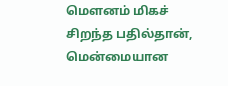மௌனம் மிகச் சிறந்த பதில்தான், மென்மையான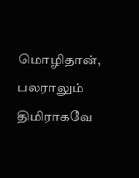மொழிதான், பலராலும் திமிராகவே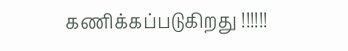கணிக்கப்படுகிறது !!!!!!